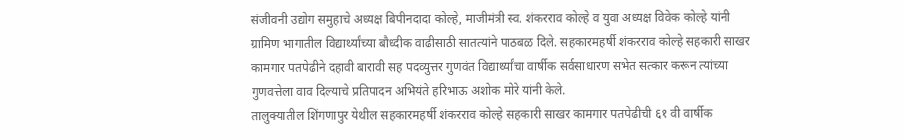संजीवनी उद्योग समुहाचे अध्यक्ष बिपीनदादा कोल्हे, माजीमंत्री स्व. शंकरराव कोल्हे व युवा अध्यक्ष विवेक कोल्हे यांनी ग्रामिण भागातील विद्यार्थ्यांच्या बौध्दीक वाढीसाठी सातत्यांने पाठबळ दिले. सहकारमहर्षी शंकरराव कोल्हे सहकारी साखर कामगार पतपेढीने दहावी बारावी सह पदव्युत्तर गुणवंत विद्यार्थ्यांचा वार्षीक सर्वसाधारण सभेत सत्कार करून त्यांच्या गुणवत्तेला वाव दिल्याचे प्रतिपादन अभियंते हरिभाऊ अशोक मोरे यांनी केले.
तालुक्यातील शिंगणापुर येथील सहकारमहर्षी शंकरराव कोल्हे सहकारी साखर कामगार पतपेढीची ६१ वी वार्षीक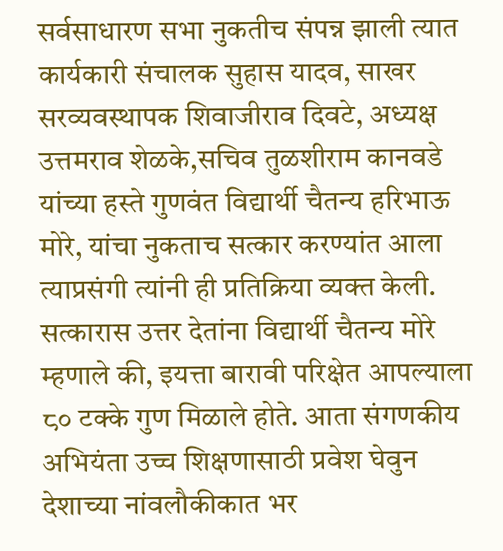सर्वसाधारण सभा नुकतीच संपन्न झाली त्यात कार्यकारी संचालक सुहास यादव, साखर सरव्यवस्थापक शिवाजीराव दिवटे, अध्यक्ष उत्तमराव शेळके,सचिव तुळशीराम कानवडे यांच्या हस्ते गुणवंत विद्यार्थी चैतन्य हरिभाऊ मोरे, यांचा नुकताच सत्कार करण्यांत आला त्याप्रसंगी त्यांनी ही प्रतिक्रिया व्यक्त केली.
सत्कारास उत्तर देतांना विद्यार्थी चैतन्य मोरे म्हणाले की, इयत्ता बारावी परिक्षेत आपल्याला ८० टक्के गुण मिळाले होते. आता संगणकीय अभियंता उच्च शिक्षणासाठी प्रवेश घेवुन देशाच्या नांवलौकीकात भर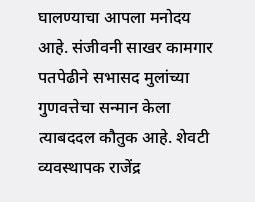घालण्याचा आपला मनोदय आहे. संजीवनी साखर कामगार पतपेढीने सभासद मुलांच्या गुणवत्तेचा सन्मान केला त्याबददल कौतुक आहे. शेवटी व्यवस्थापक राजेंद्र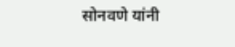सोनवणे यांनी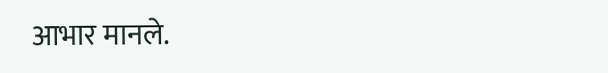आभार मानले.